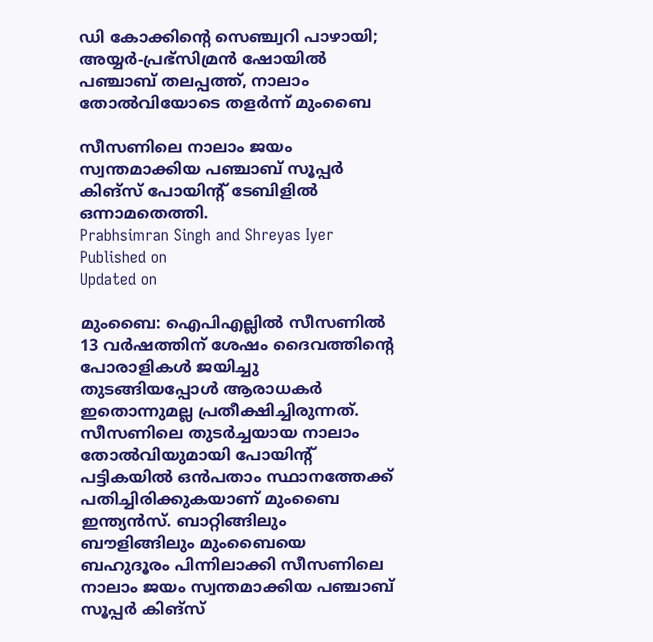ഡി കോക്കിൻ്റെ സെഞ്ച്വറി പാഴായി; അയ്യർ-പ്രഭ്‌സിമ്രൻ ഷോയിൽ പഞ്ചാബ് തലപ്പത്ത്, നാലാം തോൽവിയോടെ തളർന്ന് മുംബൈ

സീസണിലെ നാലാം ജയം സ്വന്തമാക്കിയ പഞ്ചാബ് സൂപ്പർ കിങ്സ് പോയിൻ്റ് ടേബിളിൽ ഒന്നാമതെത്തി.
Prabhsimran Singh and Shreyas Iyer
Published on
Updated on

മുംബൈ: ഐപിഎല്ലിൽ സീസണിൽ 13 വർഷത്തിന് ശേഷം ദൈവത്തിൻ്റെ പോരാളികൾ ജയിച്ചു തുടങ്ങിയപ്പോൾ ആരാധകർ ഇതൊന്നുമല്ല പ്രതീക്ഷിച്ചിരുന്നത്. സീസണിലെ തുടർച്ചയായ നാലാം തോൽവിയുമായി പോയിൻ്റ് പട്ടികയിൽ ഒൻപതാം സ്ഥാനത്തേക്ക് പതിച്ചിരിക്കുകയാണ് മുംബൈ ഇന്ത്യൻസ്. ബാറ്റിങ്ങിലും ബൗളിങ്ങിലും മുംബൈയെ ബഹുദൂരം പിന്നിലാക്കി സീസണിലെ നാലാം ജയം സ്വന്തമാക്കിയ പഞ്ചാബ് സൂപ്പർ കിങ്സ്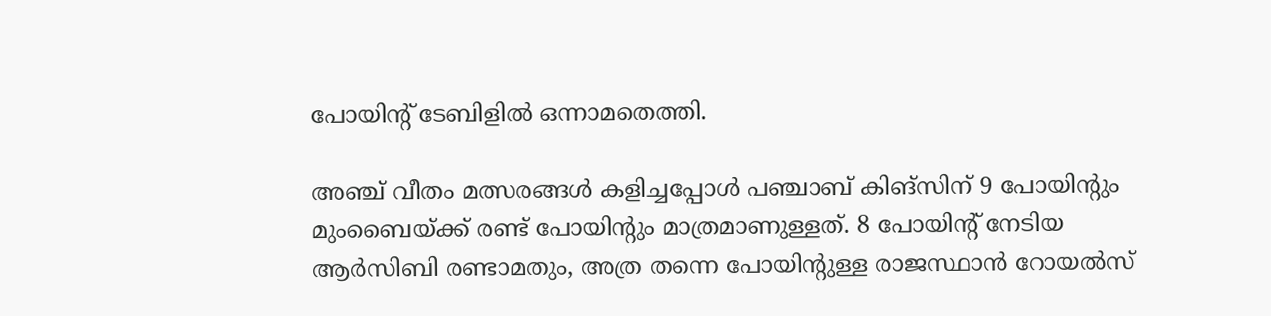പോയിൻ്റ് ടേബിളിൽ ഒന്നാമതെത്തി.

അഞ്ച് വീതം മത്സരങ്ങൾ കളിച്ചപ്പോൾ പഞ്ചാബ് കിങ്സിന് 9 പോയിൻ്റും മുംബൈയ്ക്ക് രണ്ട് പോയിൻ്റും മാത്രമാണുള്ളത്. 8 പോയിൻ്റ് നേടിയ ആർസിബി രണ്ടാമതും, അത്ര തന്നെ പോയിൻ്റുള്ള രാജസ്ഥാൻ റോയൽസ്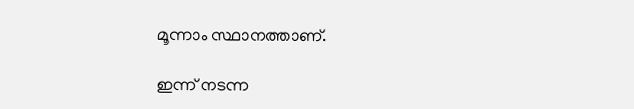മൂന്നാം സ്ഥാനത്താണ്.

ഇന്ന് നടന്ന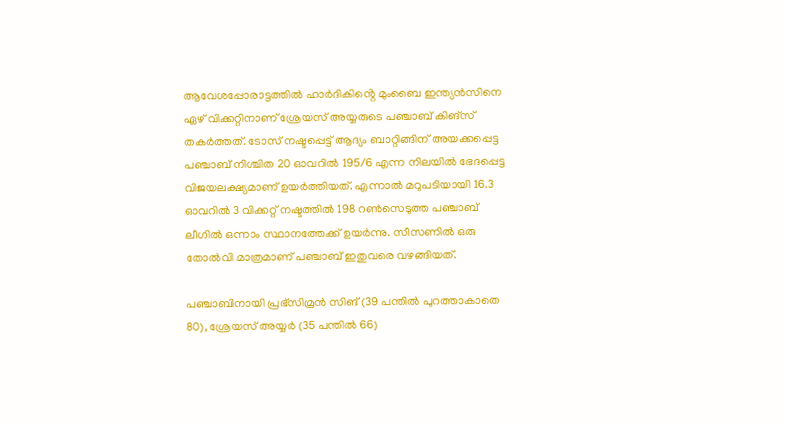ആവേശപ്പോരാട്ടത്തിൽ ഹാർദികിൻ്റെ മുംബൈ ഇന്ത്യൻസിനെ ഏഴ് വിക്കറ്റിനാണ് ശ്രേയസ് അയ്യരുടെ പഞ്ചാബ് കിങ്സ് തകർത്തത്. ടോസ് നഷ്ടപ്പെട്ട് ആദ്യം ബാറ്റിങ്ങിന് അയക്കപ്പെട്ട പഞ്ചാബ് നിശ്ചിത 20 ഓവറിൽ 195/6 എന്ന നിലയിൽ ഭേദപ്പെട്ട വിജയലക്ഷ്യമാണ് ഉയർത്തിയത്. എന്നാൽ മറുപടിയായി 16.3 ഓവറിൽ 3 വിക്കറ്റ് നഷ്ടത്തിൽ 198 റൺസെടുത്ത പഞ്ചാബ് ലീഗിൽ ഒന്നാം സ്ഥാനത്തേക്ക് ഉയർന്നു. സീസണിൽ ഒരു തോൽവി മാത്രമാണ് പഞ്ചാബ് ഇതുവരെ വഴങ്ങിയത്.

പഞ്ചാബിനായി പ്രഭ്‌സിമ്രൻ സിങ് (39 പന്തിൽ പുറത്താകാതെ 80), ശ്രേയസ് അയ്യർ (35 പന്തിൽ 66)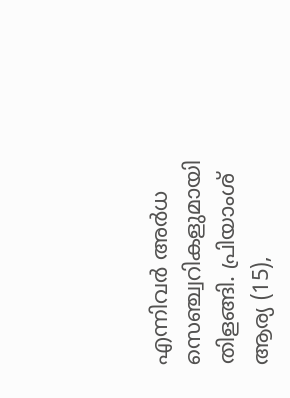എന്നിവർ അർധ സെഞ്ച്വറികളുമായി തിളങ്ങി. പ്രിയാംശ് ആര്യ (15),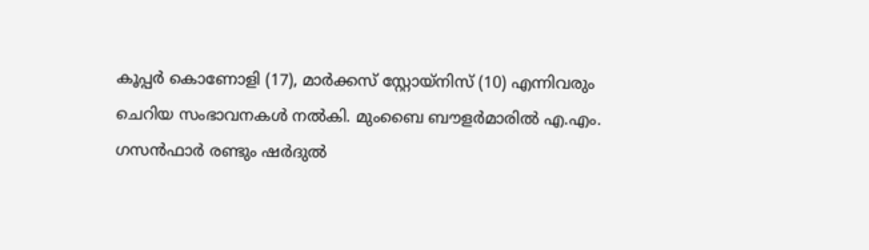കൂപ്പർ കൊണോളി (17), മാർക്കസ് സ്റ്റോയ്‌നിസ് (10) എന്നിവരും ചെറിയ സംഭാവനകൾ നൽകി. മുംബൈ ബൗളർമാരിൽ എ.എം. ഗസൻഫാർ രണ്ടും ഷർദുൽ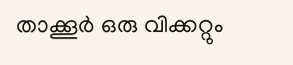താക്കൂർ ഒരു വിക്കറ്റും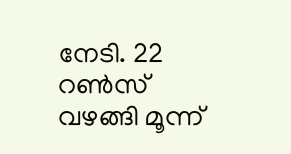നേടി. 22 റൺസ് വഴങ്ങി മൂന്ന്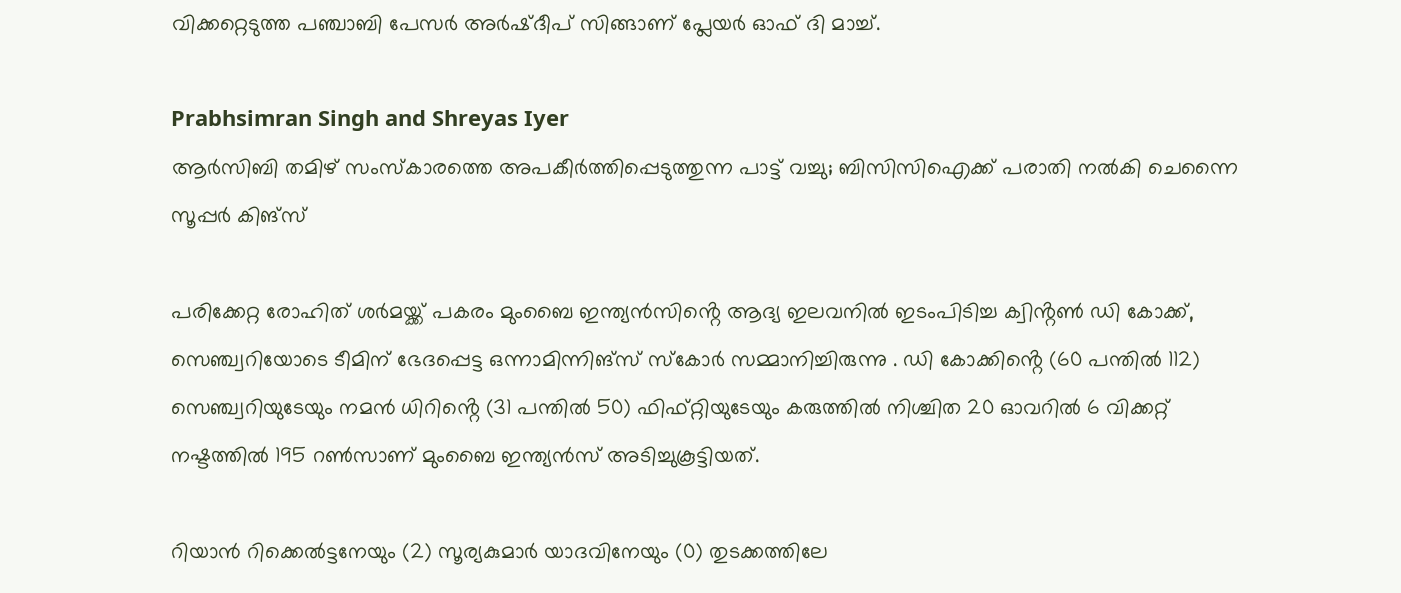വിക്കറ്റെടുത്ത പഞ്ചാബി പേസർ അർഷ്ദീപ് സിങ്ങാണ് പ്ലേയർ ഓഫ് ദി മാച്ച്.

Prabhsimran Singh and Shreyas Iyer
ആർസിബി തമിഴ്‌ സംസ്കാരത്തെ അപകീർത്തിപ്പെടുത്തുന്ന പാട്ട് വച്ചു; ബിസിസിഐക്ക് പരാതി നൽകി ചെന്നൈ സൂപ്പർ കിങ്സ്

പരിക്കേറ്റ രോഹിത് ശർമയ്ക്ക് പകരം മുംബൈ ഇന്ത്യൻസിൻ്റെ ആദ്യ ഇലവനിൽ ഇടംപിടിച്ച ക്വിൻ്റൺ ഡി കോക്ക്, സെഞ്ച്വറിയോടെ ടീമിന് ഭേദപ്പെട്ട ഒന്നാമിന്നിങ്സ് സ്കോർ സമ്മാനിച്ചിരുന്നു . ഡി കോക്കിൻ്റെ (60 പന്തിൽ 112) സെഞ്ച്വറിയുടേയും നമൻ ധിറിൻ്റെ (31 പന്തിൽ 50) ഫിഫ്റ്റിയുടേയും കരുത്തിൽ നിശ്ചിത 20 ഓവറിൽ 6 വിക്കറ്റ് നഷ്ടത്തിൽ 195 റൺസാണ് മുംബൈ ഇന്ത്യൻസ് അടിച്ചുകൂട്ടിയത്.

റിയാൻ റിക്കെൽട്ടനേയും (2) സൂര്യകുമാർ യാദവിനേയും (0) തുടക്കത്തിലേ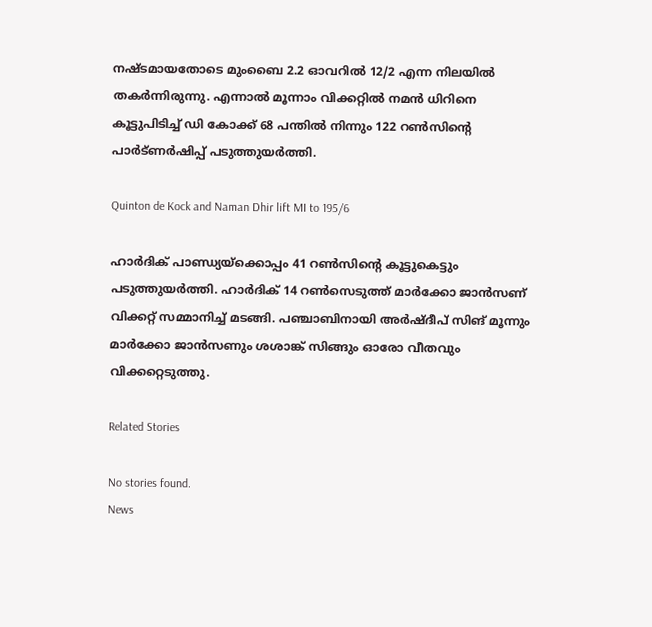നഷ്ടമായതോടെ മുംബൈ 2.2 ഓവറിൽ 12/2 എന്ന നിലയിൽ തകർന്നിരുന്നു. എന്നാൽ മൂന്നാം വിക്കറ്റിൽ നമൻ ധിറിനെ കൂട്ടുപിടിച്ച് ഡി കോക്ക് 68 പന്തിൽ നിന്നും 122 റൺസിൻ്റെ പാർട്ണർഷിപ്പ് പടുത്തുയർത്തി.

Quinton de Kock and Naman Dhir lift MI to 195/6

ഹാർദിക് പാണ്ഡ്യയ്‌ക്കൊപ്പം 41 റൺസിൻ്റെ കൂട്ടുകെട്ടും പടുത്തുയർത്തി. ഹാർദിക് 14 റൺസെടുത്ത് മാർക്കോ ജാൻസണ് വിക്കറ്റ് സമ്മാനിച്ച് മടങ്ങി. പഞ്ചാബിനായി അർഷ്ദീപ് സിങ് മൂന്നും മാർക്കോ ജാൻസണും ശശാങ്ക് സിങ്ങും ഓരോ വീതവും വിക്കറ്റെടുത്തു.

Related Stories

No stories found.
News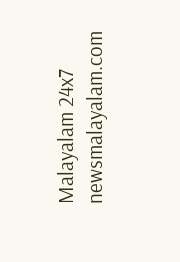Malayalam 24x7
newsmalayalam.com